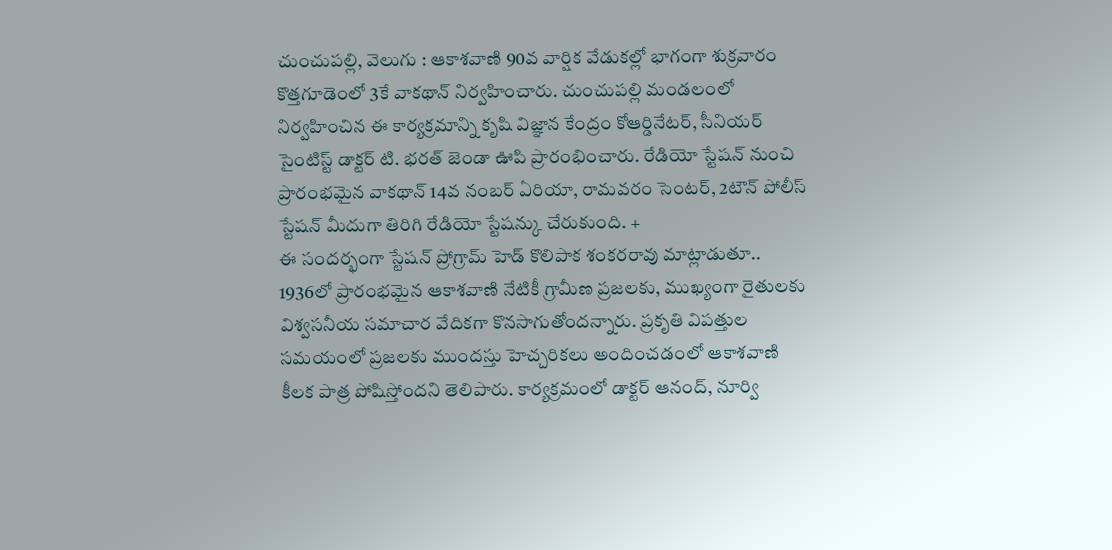చుంచుపల్లి, వెలుగు : ఆకాశవాణి 90వ వార్షిక వేడుకల్లో భాగంగా శుక్రవారం కొత్తగూడెంలో 3కే వాకథాన్ నిర్వహించారు. చుంచుపల్లి మండలంలో నిర్వహించిన ఈ కార్యక్రమాన్ని కృషి విజ్ఞాన కేంద్రం కోఆర్డినేటర్, సీనియర్ సైంటిస్ట్ డాక్టర్ టి. భరత్ జెండా ఊపి ప్రారంభించారు. రేడియో స్టేషన్ నుంచి ప్రారంభమైన వాకథాన్ 14వ నంబర్ ఏరియా, రామవరం సెంటర్, 2టౌన్ పోలీస్ స్టేషన్ మీదుగా తిరిగి రేడియో స్టేషన్కు చేరుకుంది. +
ఈ సందర్భంగా స్టేషన్ ప్రోగ్రామ్ హెడ్ కొలిపాక శంకరరావు మాట్లాడుతూ.. 1936లో ప్రారంభమైన ఆకాశవాణి నేటికీ గ్రామీణ ప్రజలకు, ముఖ్యంగా రైతులకు విశ్వసనీయ సమాచార వేదికగా కొనసాగుతోందన్నారు. ప్రకృతి విపత్తుల సమయంలో ప్రజలకు ముందస్తు హెచ్చరికలు అందించడంలో ఆకాశవాణి కీలక పాత్ర పోషిస్తోందని తెలిపారు. కార్యక్రమంలో డాక్టర్ ఆనంద్, నూర్వి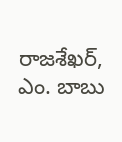రాజశేఖర్, ఎం. బాబు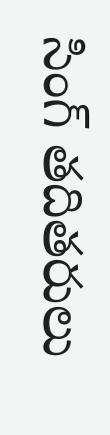సింగ్ తదితరులు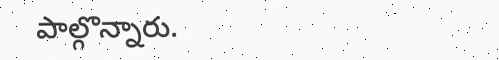పాల్గొన్నారు.